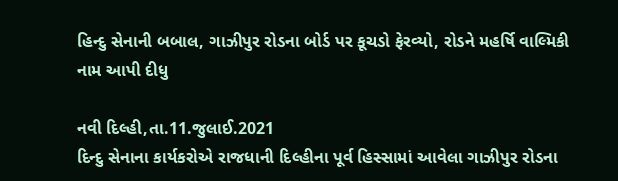હિન્દુ સેનાની બબાલ, ગાઝીપુર રોડના બોર્ડ પર કૂચડો ફેરવ્યો, રોડને મહર્ષિ વાલ્મિકી નામ આપી દીધુ

નવી દિલ્હી,તા.11.જુલાઈ.2021
દિન્દુ સેનાના કાર્યકરોએ રાજધાની દિલ્હીના પૂર્વ હિસ્સામાં આવેલા ગાઝીપુર રોડના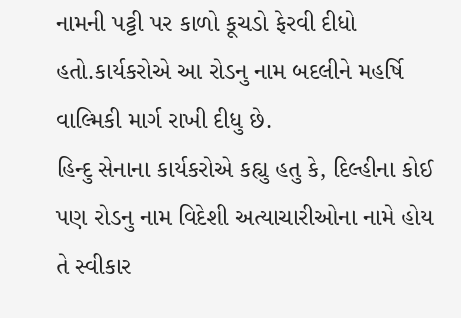નામની પટ્ટી પર કાળો કૂચડો ફેરવી દીધો હતો.કાર્યકરોએ આ રોડનુ નામ બદલીને મહર્ષિ વાલ્મિકી માર્ગ રાખી દીધુ છે.
હિન્દુ સેનાના કાર્યકરોએ કહ્યુ હતુ કે, દિલ્હીના કોઈ પણ રોડનુ નામ વિદેશી અત્યાચારીઓના નામે હોય તે સ્વીકાર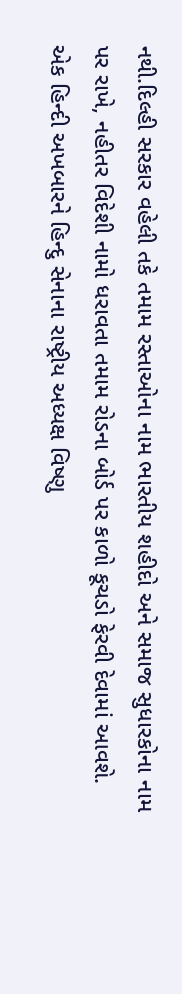નથી.દિલ્હી સરકાર વહેલી તકે તમામ રસ્તાઓના નામ ભારતીય શહીદો અને સમાજ સુધારકોના નામ પર રાખે, નહીતર વિદેશી નામો ધરાવતા તમામ રોડના બોર્ડ પર કાળો કૂચડો ફેરવી દેવામાં આવશે.
એક હિન્દી અખબારને હિન્દુ સેનાના રાષ્ટ્રીય અધ્યક્ષ વિષ્ણુ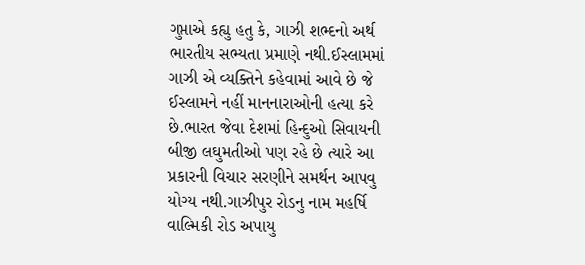ગુપ્તાએ કહ્યુ હતુ કે, ગાઝી શભ્દનો અર્થ ભારતીય સભ્યતા પ્રમાણે નથી.ઈસ્લામમાં ગાઝી એ વ્યક્તિને કહેવામાં આવે છે જે ઈસ્લામને નહીં માનનારાઓની હત્યા કરે છે.ભારત જેવા દેશમાં હિન્દુઓ સિવાયની બીજી લઘુમતીઓ પણ રહે છે ત્યારે આ પ્રકારની વિચાર સરણીને સમર્થન આપવુ યોગ્ય નથી.ગાઝીપુર રોડનુ નામ મહર્ષિ વાલ્મિકી રોડ અપાયુ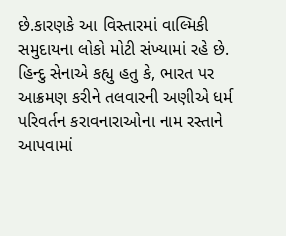છે.કારણકે આ વિસ્તારમાં વાલ્મિકી સમુદાયના લોકો મોટી સંખ્યામાં રહે છે.
હિન્દુ સેનાએ કહ્યુ હતુ કે, ભારત પર આક્રમણ કરીને તલવારની અણીએ ધર્મ પરિવર્તન કરાવનારાઓના નામ રસ્તાને આપવામાં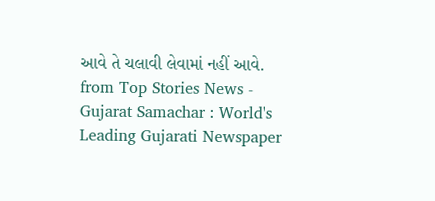આવે તે ચલાવી લેવામાં નહીં આવે.
from Top Stories News - Gujarat Samachar : World's Leading Gujarati Newspaper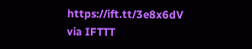https://ift.tt/3e8x6dV
via IFTTT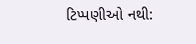ટિપ્પણીઓ નથી: